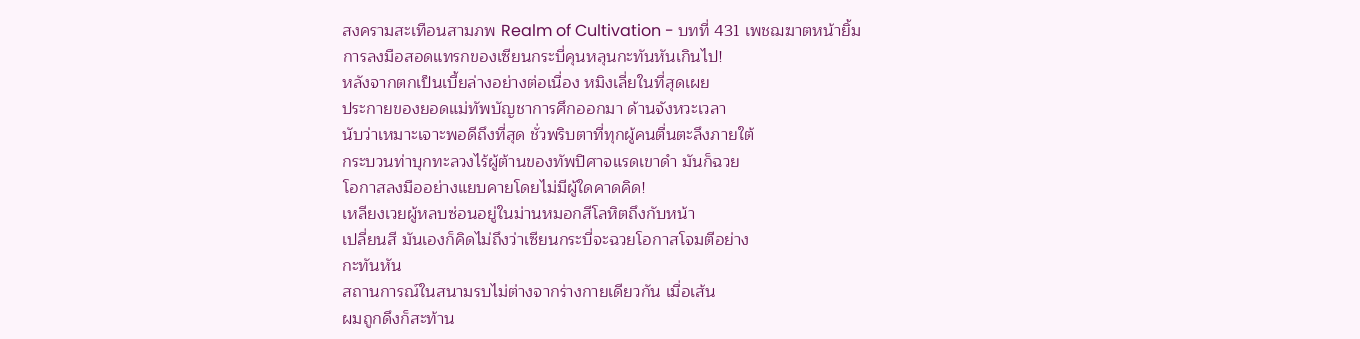สงครามสะเทือนสามภพ Realm of Cultivation - บทที่ 431 เพชฌฆาตหน้ายิ้ม
การลงมือสอดแทรกของเซียนกระบี่คุนหลุนกะทันหันเกินไป!
หลังจากตกเป็นเบี้ยล่างอย่างต่อเนื่อง หมิงเลี่ยในที่สุดเผย
ประกายของยอดแม่ทัพบัญชาการศึกออกมา ด้านจังหวะเวลา
นับว่าเหมาะเจาะพอดีถึงที่สุด ชั่วพริบตาที่ทุกผู้คนตื่นตะลึงภายใต้
กระบวนท่าบุกทะลวงไร้ผู้ต้านของทัพปิศาจแรดเขาดำ มันก็ฉวย
โอกาสลงมืออย่างแยบคายโดยไม่มีผู้ใดคาดคิด!
เหลียงเวยผู้หลบซ่อนอยู่ในม่านหมอกสีโลหิตถึงกับหน้า
เปลี่ยนสี มันเองก็คิดไม่ถึงว่าเซียนกระบี่จะฉวยโอกาสโจมตีอย่าง
กะทันหัน
สถานการณ์ในสนามรบไม่ต่างจากร่างกายเดียวกัน เมื่อเส้น
ผมถูกดึงก็สะท้าน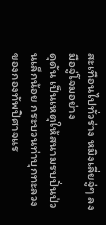สะเทือนไปทั่วร่าง หมิงเลี่ยจู่ๆ ลงมือจู่โจมอย่าง
ดุดัน เป็นเหตุให้สนามรบปั่นป่วนเล็กน้อย กระบวนท่าบุกทะลวง
ของกองทัพปิศาจแร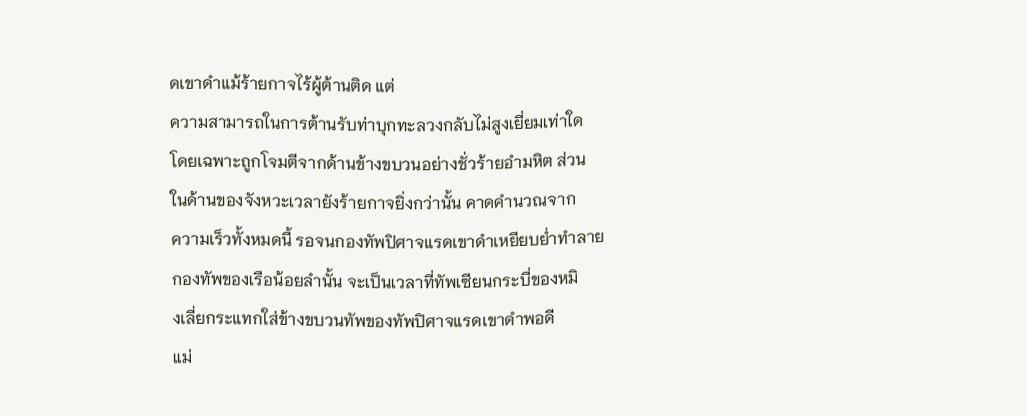ดเขาดำแม้ร้ายกาจไร้ผู้ต้านติด แต่
ความสามารถในการต้านรับท่าบุกทะลวงกลับไม่สูงเยี่ยมเท่าใด
โดยเฉพาะถูกโจมตีจากด้านข้างขบวนอย่างชั่วร้ายอำมหิต ส่วน
ในด้านของจังหวะเวลายังร้ายกาจยิ่งกว่านั้น คาดคำนวณจาก
ความเร็วทั้งหมดนี้ รอจนกองทัพปิศาจแรดเขาดำเหยียบยํ่าทำลาย
กองทัพของเรือน้อยลำนั้น จะเป็นเวลาที่ทัพเซียนกระบี่ของหมิ
งเลี่ยกระแทกใส่ข้างขบวนทัพของทัพปิศาจแรดเขาดำพอดี
แม่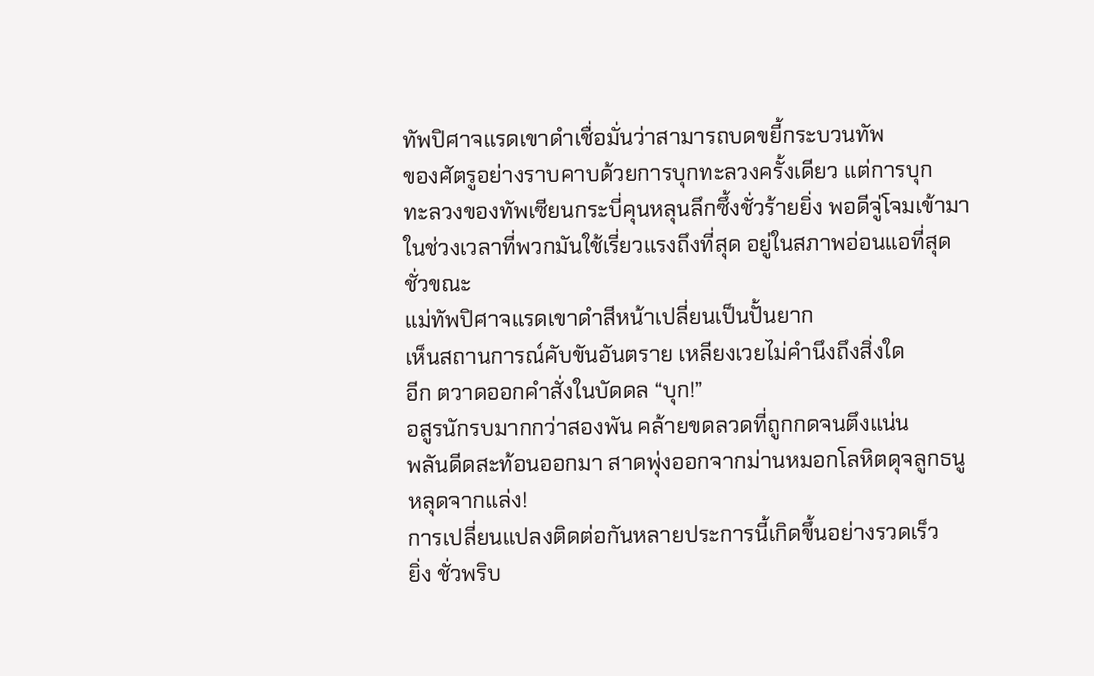ทัพปิศาจแรดเขาดำเชื่อมั่นว่าสามารถบดขยี้กระบวนทัพ
ของศัตรูอย่างราบคาบด้วยการบุกทะลวงครั้งเดียว แต่การบุก
ทะลวงของทัพเซียนกระบี่คุนหลุนลึกซึ้งชั่วร้ายยิ่ง พอดีจู่โจมเข้ามา
ในช่วงเวลาที่พวกมันใช้เรี่ยวแรงถึงที่สุด อยู่ในสภาพอ่อนแอที่สุด
ชั่วขณะ
แม่ทัพปิศาจแรดเขาดำสีหน้าเปลี่ยนเป็นปั้นยาก
เห็นสถานการณ์คับขันอันตราย เหลียงเวยไม่คำนึงถึงสิ่งใด
อีก ตวาดออกคำสั่งในบัดดล “บุก!”
อสูรนักรบมากกว่าสองพัน คล้ายขดลวดที่ถูกกดจนตึงแน่น
พลันดีดสะท้อนออกมา สาดพุ่งออกจากม่านหมอกโลหิตดุจลูกธนู
หลุดจากแล่ง!
การเปลี่ยนแปลงติดต่อกันหลายประการนี้เกิดขึ้นอย่างรวดเร็ว
ยิ่ง ชั่วพริบ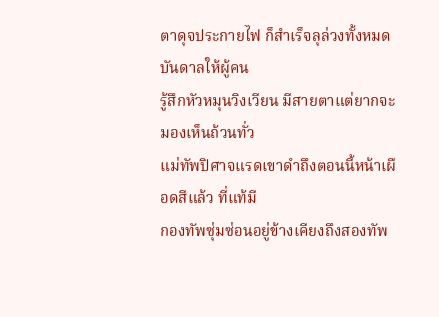ตาดุจประกายไฟ ก็สำเร็จลุล่วงทั้งหมด บันดาลให้ผู้คน
รู้สึกหัวหมุนวิงเวียน มีสายตาแต่ยากจะมองเห็นถ้วนทั่ว
แม่ทัพปิศาจแรดเขาดำถึงตอนนี้หน้าเผือดสีแล้ว ที่แท้มี
กองทัพซุ่มซ่อนอยู่ข้างเคียงถึงสองทัพ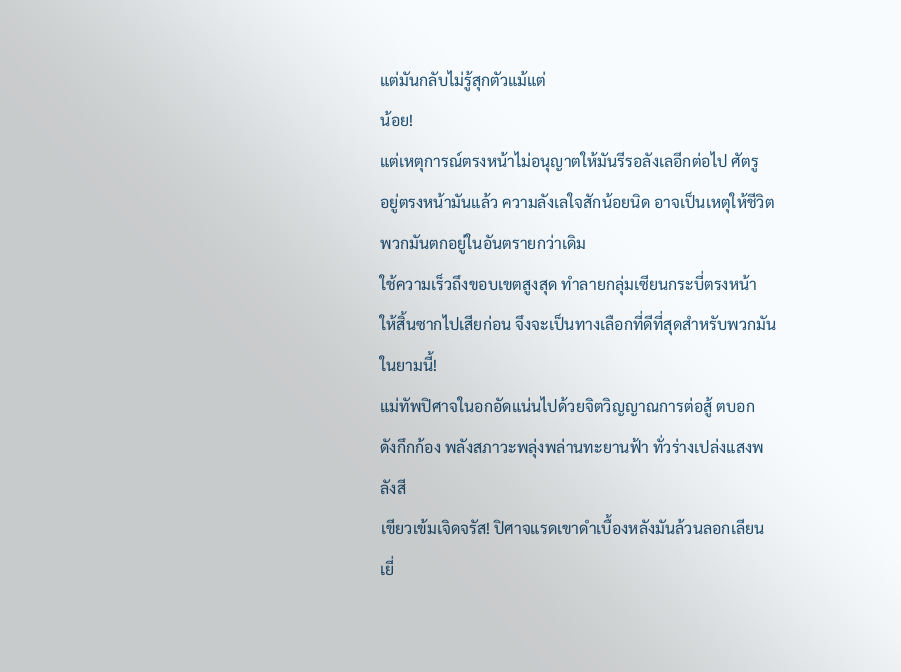แต่มันกลับไม่รู้สุกตัวแม้แต่
น้อย!
แต่เหตุการณ์ตรงหน้าไม่อนุญาตให้มันรีรอลังเลอีกต่อไป ศัตรู
อยู่ตรงหน้ามันแล้ว ความลังเลใจสักน้อยนิด อาจเป็นเหตุให้ชีวิต
พวกมันตกอยู่ในอันตรายกว่าเดิม
ใช้ความเร็วถึงขอบเขตสูงสุด ทำลายกลุ่มเซียนกระบี่ตรงหน้า
ให้สิ้นซากไปเสียก่อน จึงจะเป็นทางเลือกที่ดีที่สุดสำหรับพวกมัน
ในยามนี้!
แม่ทัพปิศาจในอกอัดแน่นไปด้วยจิตวิญญาณการต่อสู้ ตบอก
ดังกึกก้อง พลังสภาวะพลุ่งพล่านทะยานฟ้า ทั่วร่างเปล่งแสงพลังสี
เขียวเข้มเจิดจรัส! ปิศาจแรดเขาดำเบื้องหลังมันล้วนลอกเลียน
เยี่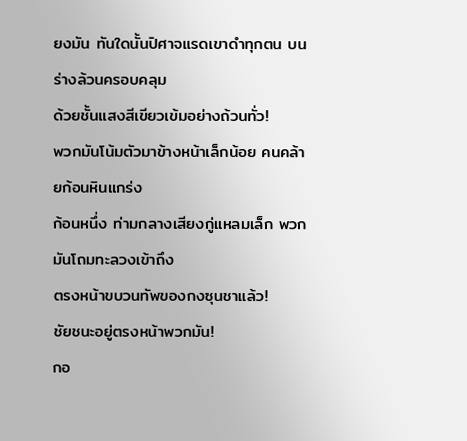ยงมัน ทันใดนั้นปิศาจแรดเขาดำทุกตน บนร่างล้วนครอบคลุม
ด้วยชั้นแสงสีเขียวเข้มอย่างถ้วนทั่ว!
พวกมันโน้มตัวมาข้างหน้าเล็กน้อย คนคล้ายก้อนหินแกร่ง
ก้อนหนึ่ง ท่ามกลางเสียงกู่แหลมเล็ก พวกมันโถมทะลวงเข้าถึง
ตรงหน้าขบวนทัพของกงซุนชาแล้ว!
ชัยชนะอยู่ตรงหน้าพวกมัน!
กอ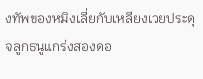งทัพของหมิงเลี่ยกับเหลียงเวยประดุจลูกธนูแกร่งสองดอ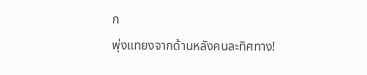ก
พุ่งแทยงจากด้านหลังคนละทิศทาง!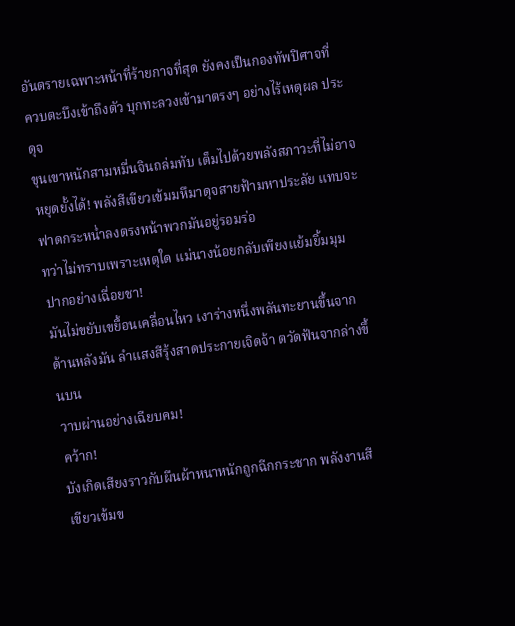อันตรายเฉพาะหน้าที่ร้ายกาจที่สุด ยังคงเป็นกองทัพปิศาจที่
ควบตะบึงเข้าถึงตัว บุกทะลวงเข้ามาตรงๆ อย่างไร้เหตุผล ประดุจ
ขุนเขาหนักสามหมื่นจินถล่มทับ เต็มไปด้วยพลังสภาวะที่ไม่อาจ
หยุดยั้งได้! พลังสีเขียวเข้มมหึมาดุจสายฟ้ามหาประลัย แทบจะ
ฟาดกระหนํ่าลงตรงหน้าพวกมันอยู่รอมร่อ
ทว่าไม่ทราบเพราะเหตุใด แม่นางน้อยกลับเพียงแย้มยิ้มมุม
ปากอย่างเฉื่อยชา!
มันไม่ขยับเขยื้อนเคลื่อนไหว เงาร่างหนึ่งพลันทะยานขึ้นจาก
ด้านหลังมัน ลำแสงสีรุ้งสาดประกายเจิดจ้า ตวัดฟันจากล่างขึ้นบน
วาบผ่านอย่างเฉียบคม!
คว้าก!
บังเกิดเสียงราวกับผืนผ้าหนาหนักถูกฉีกกระชาก พลังงานสี
เขียวเข้มข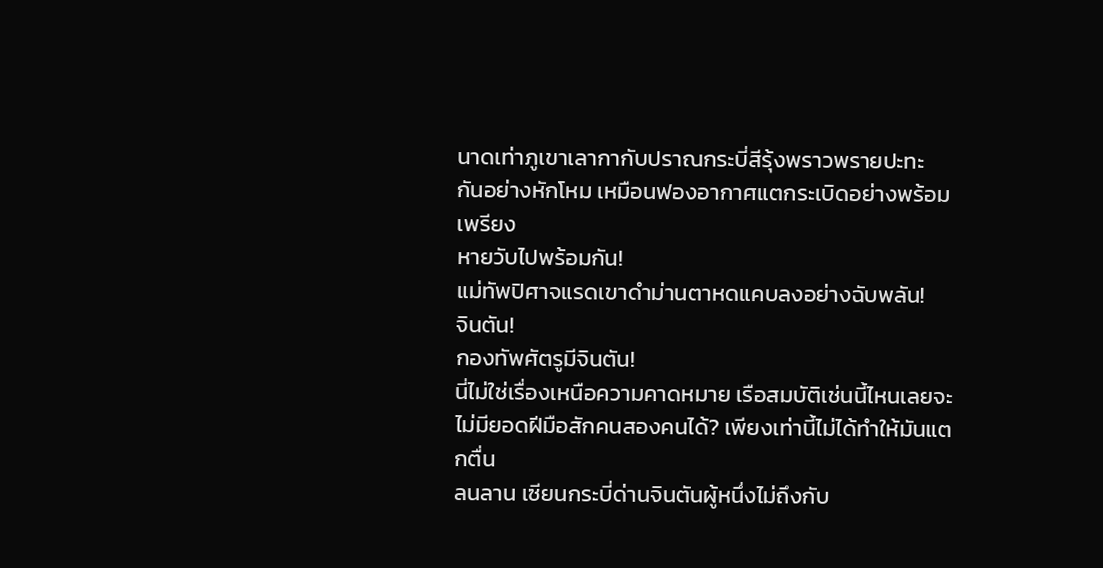นาดเท่าภูเขาเลากากับปราณกระบี่สีรุ้งพราวพรายปะทะ
กันอย่างหักโหม เหมือนฟองอากาศแตกระเบิดอย่างพร้อมเพรียง
หายวับไปพร้อมกัน!
แม่ทัพปิศาจแรดเขาดำม่านตาหดแคบลงอย่างฉับพลัน!
จินตัน!
กองทัพศัตรูมีจินตัน!
นี่ไม่ใช่เรื่องเหนือความคาดหมาย เรือสมบัติเช่นนี้ไหนเลยจะ
ไม่มียอดฝีมือสักคนสองคนได้? เพียงเท่านี้ไม่ได้ทำให้มันแตกตื่น
ลนลาน เซียนกระบี่ด่านจินตันผู้หนึ่งไม่ถึงกับ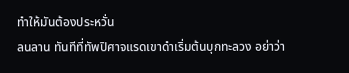ทำให้มันต้องประหวั่น
ลนลาน ทันทีที่ทัพปิศาจแรดเขาดำเริ่มต้นบุกทะลวง อย่าว่า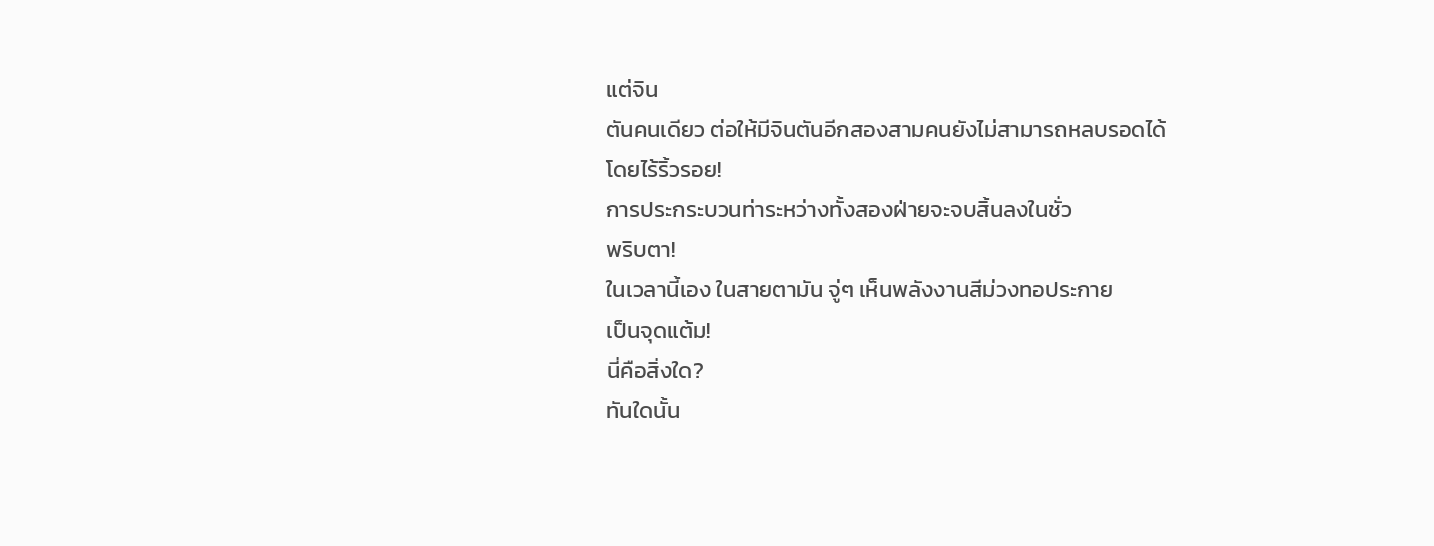แต่จิน
ตันคนเดียว ต่อให้มีจินตันอีกสองสามคนยังไม่สามารถหลบรอดได้
โดยไร้ริ้วรอย!
การประกระบวนท่าระหว่างทั้งสองฝ่ายจะจบสิ้นลงในชั่ว
พริบตา!
ในเวลานี้เอง ในสายตามัน จู่ๆ เห็นพลังงานสีม่วงทอประกาย
เป็นจุดแต้ม!
นี่คือสิ่งใด?
ทันใดนั้น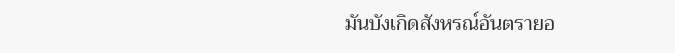มันบังเกิดสังหรณ์อันตรายอ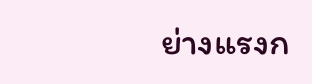ย่างแรงก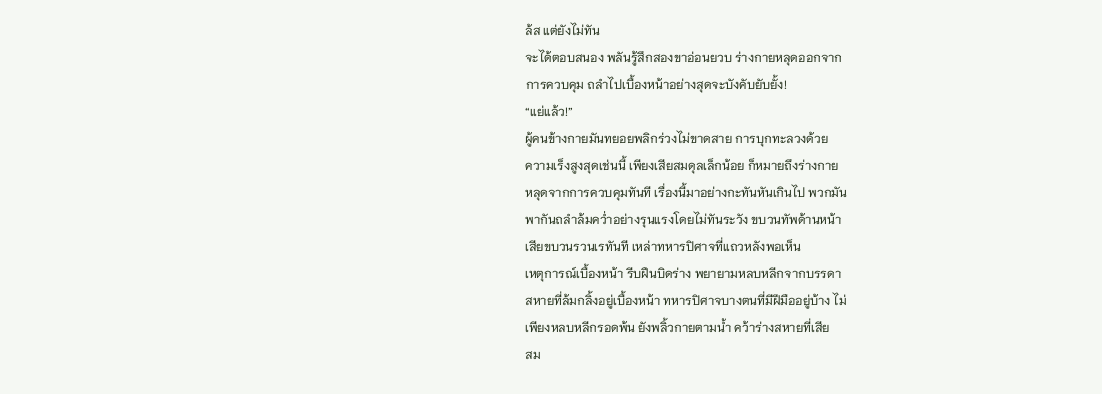ล้ส แต่ยังไม่ทัน
จะได้ตอบสนอง พลันรู้สึกสองขาอ่อนยวบ ร่างกายหลุดออกจาก
การควบคุม ถลำไปเบื้องหน้าอย่างสุดจะบังคับยับยั้ง!
“แย่แล้ว!”
ผู้คนข้างกายมันทยอยพลิกร่วงไม่ขาดสาย การบุกทะลวงด้วย
ความเร็งสูงสุดเช่นนี้ เพียงเสียสมดุลเล็กน้อย ก็หมายถึงร่างกาย
หลุดจากการควบคุมทันที เรื่องนี้มาอย่างกะทันหันเกินไป พวกมัน
พากันถลำล้มควํ่าอย่างรุนแรงโดยไม่ทันระวัง ขบวนทัพด้านหน้า
เสียขบวนรวนเรทันที เหล่าทหารปิศาจที่แถวหลังพอเห็น
เหตุการณ์เบื้องหน้า รีบฝืนบิดร่าง พยายามหลบหลีกจากบรรดา
สหายที่ล้มกลิ้งอยู่เบื้องหน้า ทหารปิศาจบางตนที่มีฝีมืออยู่บ้าง ไม่
เพียงหลบหลีกรอดพ้น ยังพลิ้วกายตามนํ้า คว้าร่างสหายที่เสีย
สม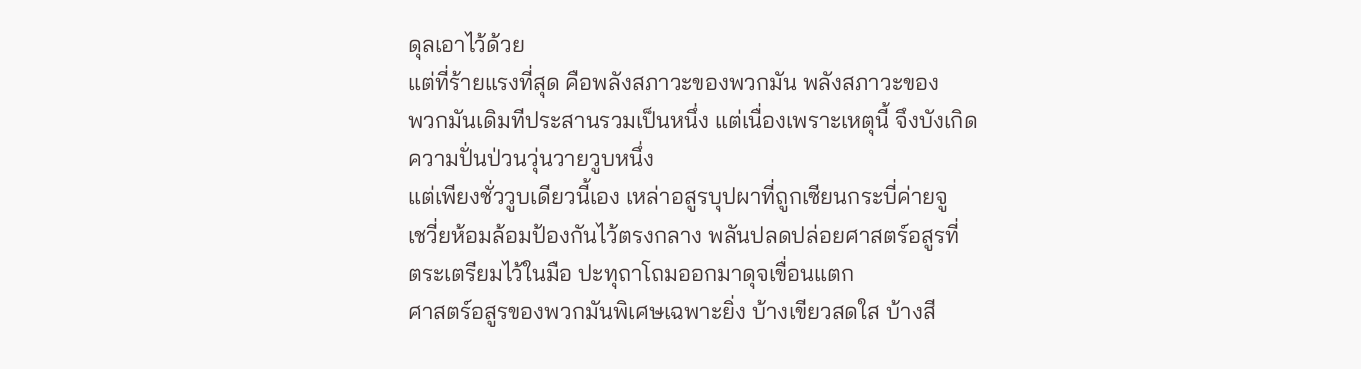ดุลเอาไว้ด้วย
แต่ที่ร้ายแรงที่สุด คือพลังสภาวะของพวกมัน พลังสภาวะของ
พวกมันเดิมทีประสานรวมเป็นหนึ่ง แต่เนื่องเพราะเหตุนี้ จึงบังเกิด
ความปั่นป่วนวุ่นวายวูบหนึ่ง
แต่เพียงชั่ววูบเดียวนี้เอง เหล่าอสูรบุปผาที่ถูกเซียนกระบี่ค่ายจู
เชวี่ยห้อมล้อมป้องกันไว้ตรงกลาง พลันปลดปล่อยศาสตร์อสูรที่
ตระเตรียมไว้ในมือ ปะทุถาโถมออกมาดุจเขื่อนแตก
ศาสตร์อสูรของพวกมันพิเศษเฉพาะยิ่ง บ้างเขียวสดใส บ้างสี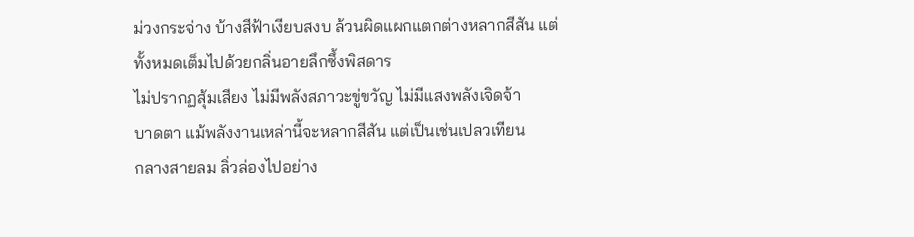ม่วงกระจ่าง บ้างสีฟ้าเงียบสงบ ล้วนผิดแผกแตกต่างหลากสีสัน แต่
ทั้งหมดเต็มไปด้วยกลิ่นอายลึกซึ้งพิสดาร
ไม่ปรากฏสุ้มเสียง ไม่มีพลังสภาวะขู่ขวัญ ไม่มีแสงพลังเจิดจ้า
บาดตา แม้พลังงานเหล่านี้จะหลากสีสัน แต่เป็นเช่นเปลวเทียน
กลางสายลม ลิ่วล่องไปอย่าง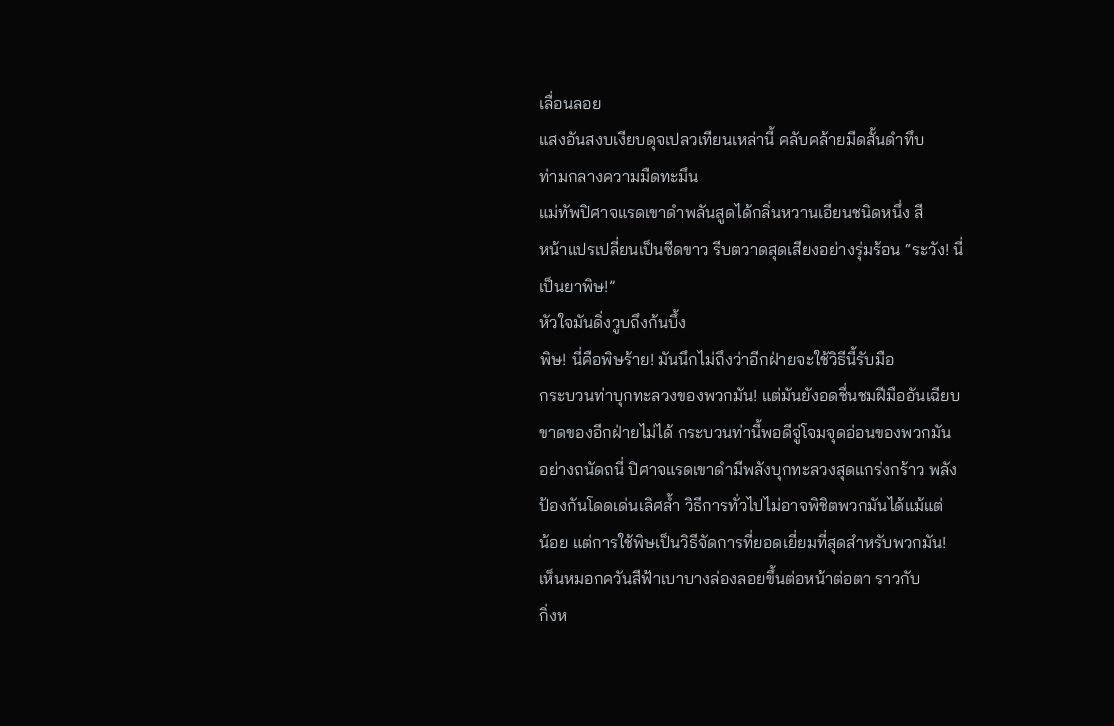เลื่อนลอย
แสงอันสงบเงียบดุจเปลวเทียนเหล่านี้ คลับคล้ายมีดสั้นดำทึบ
ท่ามกลางความมืดทะมึน
แม่ทัพปิศาจแรดเขาดำพลันสูดได้กลิ่นหวานเอียนชนิดหนึ่ง สี
หน้าแปรเปลี่ยนเป็นซีดขาว รีบตวาดสุดเสียงอย่างรุ่มร้อน “ระวัง! นี่
เป็นยาพิษ!”
หัวใจมันดิ่งวูบถึงก้นบึ้ง
พิษ! นี่คือพิษร้าย! มันนึกไม่ถึงว่าอีกฝ่ายจะใช้วิธีนี้รับมือ
กระบวนท่าบุกทะลวงของพวกมัน! แต่มันยังอดชื่นชมฝีมืออันเฉียบ
ขาดของอีกฝ่ายไม่ได้ กระบวนท่านี้พอดีจู่โจมจุดอ่อนของพวกมัน
อย่างถนัดถนี่ ปิศาจแรดเขาดำมีพลังบุกทะลวงสุดแกร่งกร้าว พลัง
ป้องกันโดดเด่นเลิศลํ้า วิธีการทั่วไปไม่อาจพิชิตพวกมันได้แม้แต่
น้อย แต่การใช้พิษเป็นวิธีจัดการที่ยอดเยี่ยมที่สุดสำหรับพวกมัน!
เห็นหมอกควันสีฟ้าเบาบางล่องลอยขึ้นต่อหน้าต่อตา ราวกับ
กิ่งห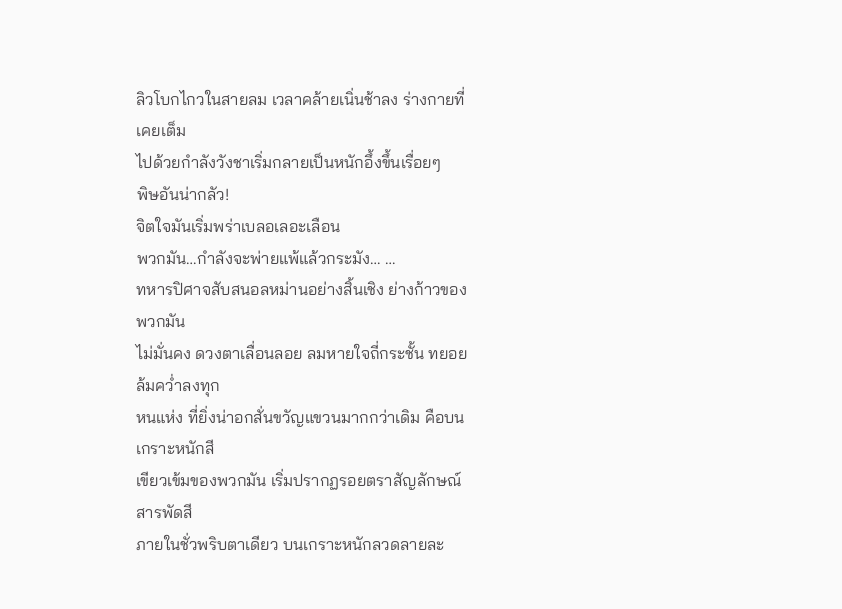ลิวโบกไกวในสายลม เวลาคล้ายเนิ่นช้าลง ร่างกายที่เคยเต็ม
ไปด้วยกำลังวังชาเริ่มกลายเป็นหนักอึ้งขึ้นเรื่อยๆ
พิษอันน่ากลัว!
จิตใจมันเริ่มพร่าเบลอเลอะเลือน
พวกมัน…กำลังจะพ่ายแพ้แล้วกระมัง… …
ทหารปิศาจสับสนอลหม่านอย่างสิ้นเชิง ย่างก้าวของพวกมัน
ไม่มั่นคง ดวงตาเลื่อนลอย ลมหายใจถี่กระชั้น ทยอยล้มควํ่าลงทุก
หนแห่ง ที่ยิ่งน่าอกสั่นขวัญแขวนมากกว่าเดิม คือบนเกราะหนักสี
เขียวเข้มของพวกมัน เริ่มปรากฏรอยตราสัญลักษณ์สารพัดสี
ภายในชั่วพริบตาเดียว บนเกราะหนักลวดลายละ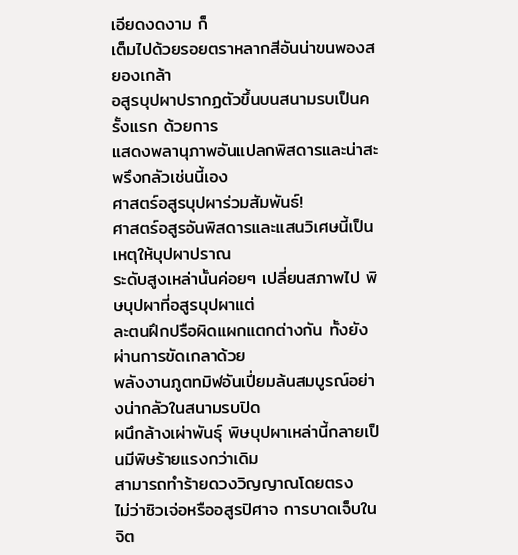เอียดงดงาม ก็
เต็มไปด้วยรอยตราหลากสีอันน่าขนพองสยองเกล้า
อสูรบุปผาปรากฏตัวขึ้นบนสนามรบเป็นครั้งแรก ด้วยการ
แสดงพลานุภาพอันแปลกพิสดารและน่าสะพรึงกลัวเช่นนี้เอง
ศาสตร์อสูรบุปผาร่วมสัมพันธ์!
ศาสตร์อสูรอันพิสดารและแสนวิเศษนี้เป็นเหตุให้บุปผาปราณ
ระดับสูงเหล่านั้นค่อยๆ เปลี่ยนสภาพไป พิษบุปผาที่อสูรบุปผาแต่
ละตนฝึกปรือผิดแผกแตกต่างกัน ทั้งยังผ่านการขัดเกลาด้วย
พลังงานภูตทมิฬอันเปี่ยมล้นสมบูรณ์อย่างน่ากลัวในสนามรบปิด
ผนึกล้างเผ่าพันธุ์ พิษบุปผาเหล่านี้กลายเป็นมีพิษร้ายแรงกว่าเดิม
สามารถทำร้ายดวงวิญญาณโดยตรง
ไม่ว่าซิวเจ่อหรืออสูรปิศาจ การบาดเจ็บในจิต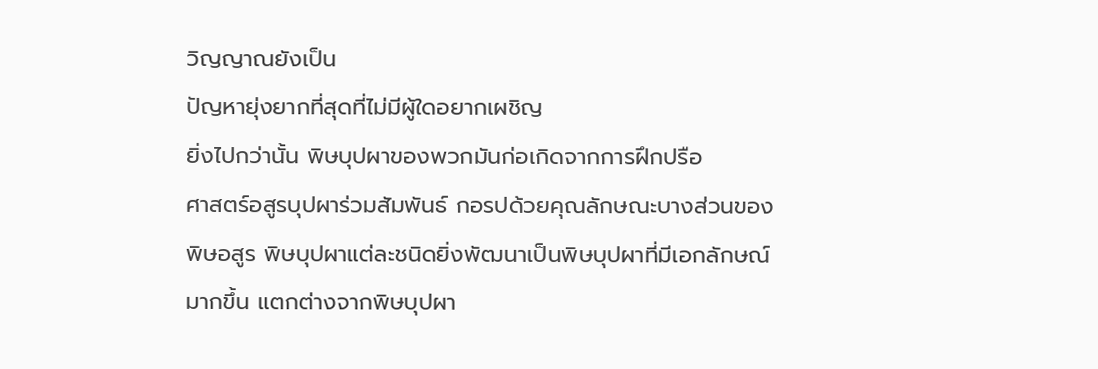วิญญาณยังเป็น
ปัญหายุ่งยากที่สุดที่ไม่มีผู้ใดอยากเผชิญ
ยิ่งไปกว่านั้น พิษบุปผาของพวกมันก่อเกิดจากการฝึกปรือ
ศาสตร์อสูรบุปผาร่วมสัมพันธ์ กอรปด้วยคุณลักษณะบางส่วนของ
พิษอสูร พิษบุปผาแต่ละชนิดยิ่งพัฒนาเป็นพิษบุปผาที่มีเอกลักษณ์
มากขึ้น แตกต่างจากพิษบุปผา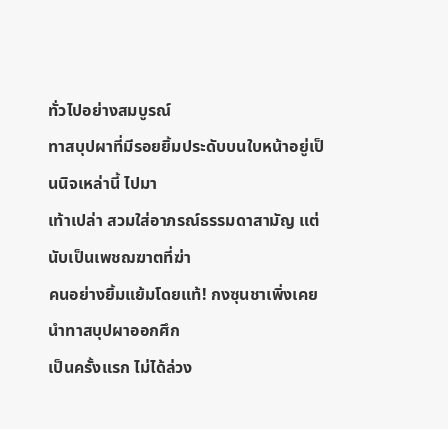ทั่วไปอย่างสมบูรณ์
ทาสบุปผาที่มีรอยยิ้มประดับบนใบหน้าอยู่เป็นนิจเหล่านี้ ไปมา
เท้าเปล่า สวมใส่อาภรณ์ธรรมดาสามัญ แต่นับเป็นเพชฌฆาตที่ฆ่า
คนอย่างยิ้มแย้มโดยแท้! กงซุนชาเพิ่งเคยนำทาสบุปผาออกศึก
เป็นครั้งแรก ไม่ได้ล่วง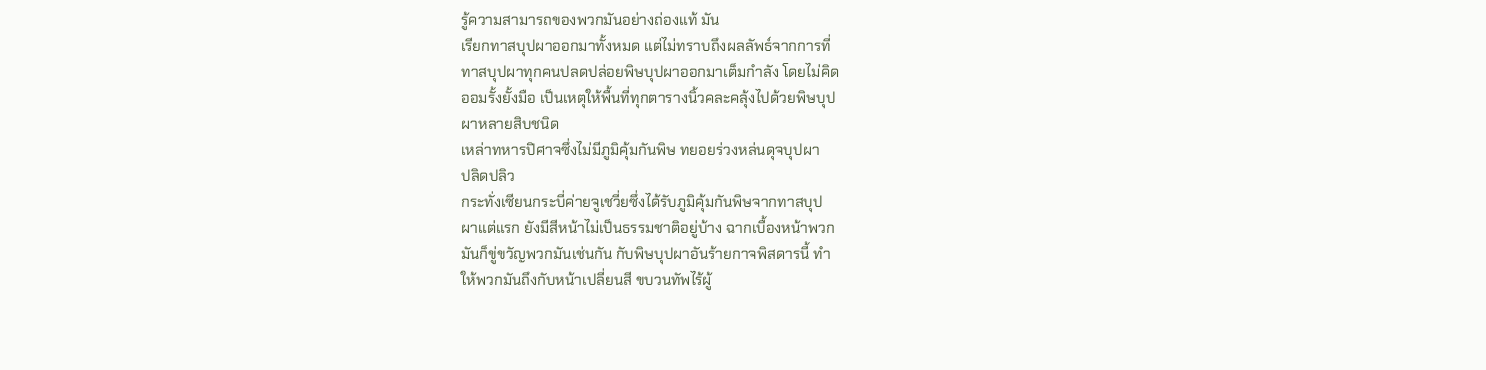รู้ความสามารถของพวกมันอย่างถ่องแท้ มัน
เรียกทาสบุปผาออกมาทั้งหมด แต่ไม่ทราบถึงผลลัพธ์จากการที่
ทาสบุปผาทุกคนปลดปล่อยพิษบุปผาออกมาเต็มกำลัง โดยไม่คิด
ออมรั้งยั้งมือ เป็นเหตุให้พื้นที่ทุกตารางนิ้วคละคลุ้งไปด้วยพิษบุป
ผาหลายสิบชนิด
เหล่าทหารปิศาจซึ่งไม่มีภูมิคุ้มกันพิษ ทยอยร่วงหล่นดุจบุปผา
ปลิดปลิว
กระทั่งเซียนกระบี่ค่ายจูเชวี่ยซึ่งได้รับภูมิคุ้มกันพิษจากทาสบุป
ผาแต่แรก ยังมีสีหน้าไม่เป็นธรรมชาติอยู่บ้าง ฉากเบื้องหน้าพวก
มันก็ขู่ขวัญพวกมันเช่นกัน กับพิษบุปผาอันร้ายกาจพิสดารนี้ ทำ
ให้พวกมันถึงกับหน้าเปลี่ยนสี ขบวนทัพไร้ผู้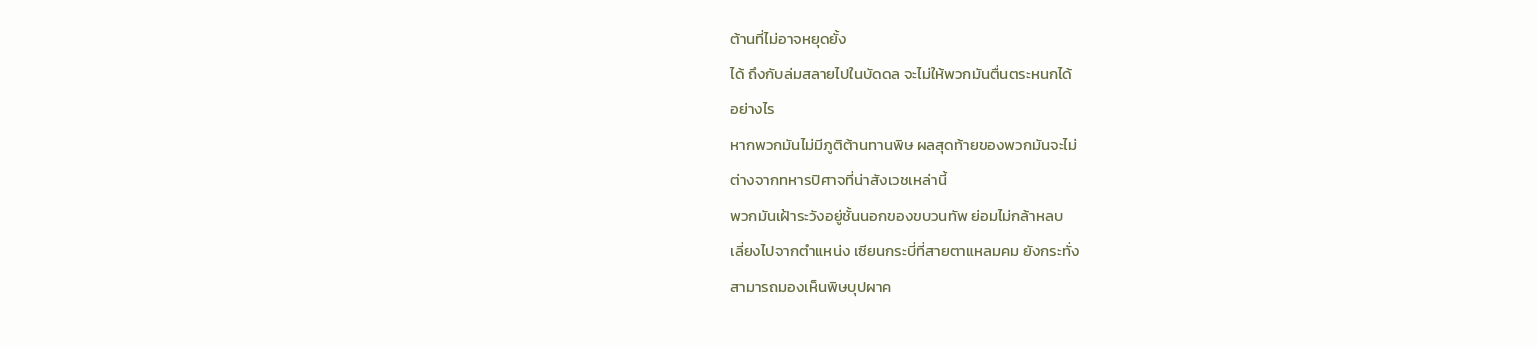ต้านที่ไม่อาจหยุดยั้ง
ได้ ถึงกับล่มสลายไปในบัดดล จะไม่ให้พวกมันตื่นตระหนกได้
อย่างไร
หากพวกมันไม่มีภูติต้านทานพิษ ผลสุดท้ายของพวกมันจะไม่
ต่างจากทหารปิศาจที่น่าสังเวชเหล่านี้
พวกมันเฝ้าระวังอยู่ชั้นนอกของขบวนทัพ ย่อมไม่กล้าหลบ
เลี่ยงไปจากตำแหน่ง เซียนกระบี่ที่สายตาแหลมคม ยังกระทั่ง
สามารถมองเห็นพิษบุปผาค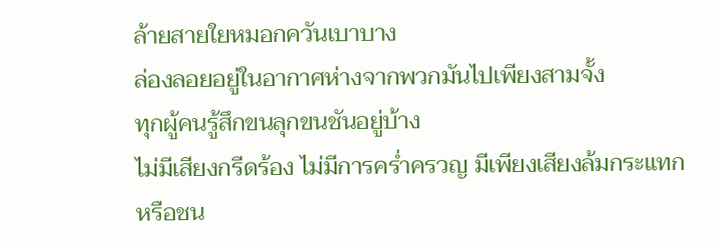ล้ายสายใยหมอกควันเบาบาง
ล่องลอยอยู่ในอากาศห่างจากพวกมันไปเพียงสามจั้ง
ทุกผู้คนรู้สึกขนลุกขนชันอยู่บ้าง
ไม่มีเสียงกรีดร้อง ไม่มีการครํ่าครวญ มีเพียงเสียงล้มกระแทก
หรือชน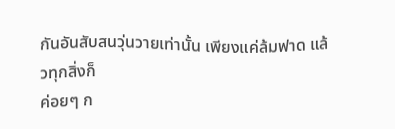กันอันสับสนวุ่นวายเท่านั้น เพียงแค่ล้มฟาด แล้วทุกสิ่งก็
ค่อยๆ ก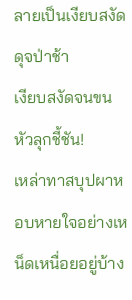ลายเป็นเงียบสงัดดุจป่าช้า
เงียบสงัดจนขนหัวลุกชี้ชัน!
เหล่าทาสบุปผาหอบหายใจอย่างเหน็ดเหนื่อยอยู่บ้าง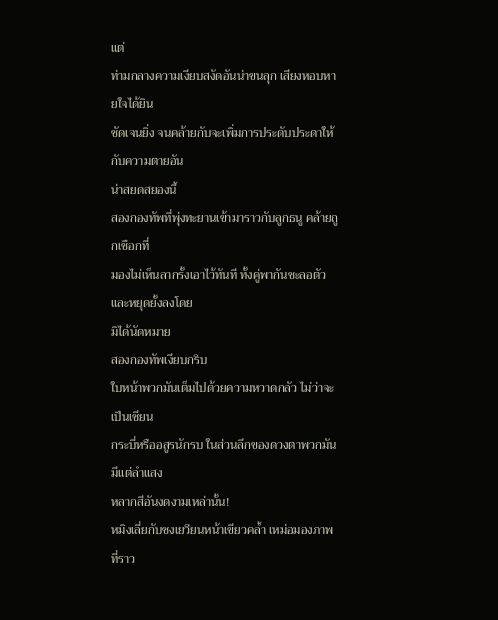แต่
ท่ามกลางความเงียบสงัดอันน่าขนลุก เสียงหอบหายใจได้ยิน
ชัดเจนยิ่ง จนคล้ายกับจะเพิ่มการประดับประดาให้กับความตายอัน
น่าสยดสยองนี้
สองกองทัพที่พุ่งทะยานเข้ามาราวกับลูกธนู คล้ายถูกเชือกที่
มองไม่เห็นลากรั้งเอาไว้ทันที ทั้งคู่พากันชะลอตัวและหยุดยั้งลงโดย
มิได้นัดหมาย
สองกองทัพเงียบกริบ
ใบหน้าพวกมันเต็มไปด้วยความหวาดกลัว ไม่ว่าจะเป็นเซียน
กระบี่หรืออสูรนักรบ ในส่วนลึกของดวงตาพวกมันมีแต่ลำแสง
หลากสีอันงดงามเหล่านั้น!
หมิงเลี่ยกับซงเยวียนหน้าเขียวคลํ้า เหม่อมองภาพที่ราว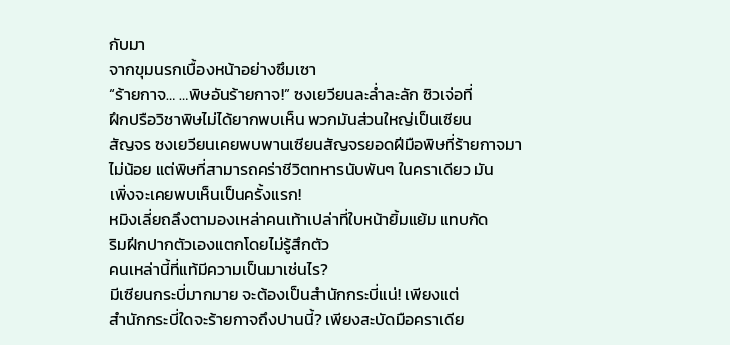กับมา
จากขุมนรกเบื้องหน้าอย่างซึมเซา
“ร้ายกาจ… …พิษอันร้ายกาจ!” ซงเยวียนละลํ่าละลัก ซิวเจ่อที่
ฝึกปรือวิชาพิษไม่ได้ยากพบเห็น พวกมันส่วนใหญ่เป็นเซียน
สัญจร ซงเยวียนเคยพบพานเซียนสัญจรยอดฝีมือพิษที่ร้ายกาจมา
ไม่น้อย แต่พิษที่สามารถคร่าชีวิตทหารนับพันๆ ในคราเดียว มัน
เพิ่งจะเคยพบเห็นเป็นครั้งแรก!
หมิงเลี่ยถลึงตามองเหล่าคนเท้าเปล่าที่ใบหน้ายิ้มแย้ม แทบกัด
ริมฝีกปากตัวเองแตกโดยไม่รู้สึกตัว
คนเหล่านี้ที่แท้มีความเป็นมาเช่นไร?
มีเซียนกระบี่มากมาย จะต้องเป็นสำนักกระบี่แน่! เพียงแต่
สำนักกระบี่ใดจะร้ายกาจถึงปานนี้? เพียงสะบัดมือคราเดีย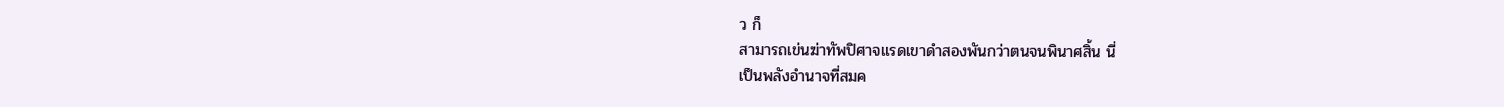ว ก็
สามารถเข่นฆ่าทัพปิศาจแรดเขาดำสองพันกว่าตนจนพินาศสิ้น นี่
เป็นพลังอำนาจที่สมค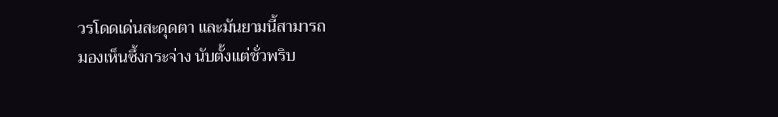วรโดดเด่นสะดุดตา และมันยามนี้สามารถ
มองเห็นซึ้งกระจ่าง นับตั้งแต่ชั่วพริบ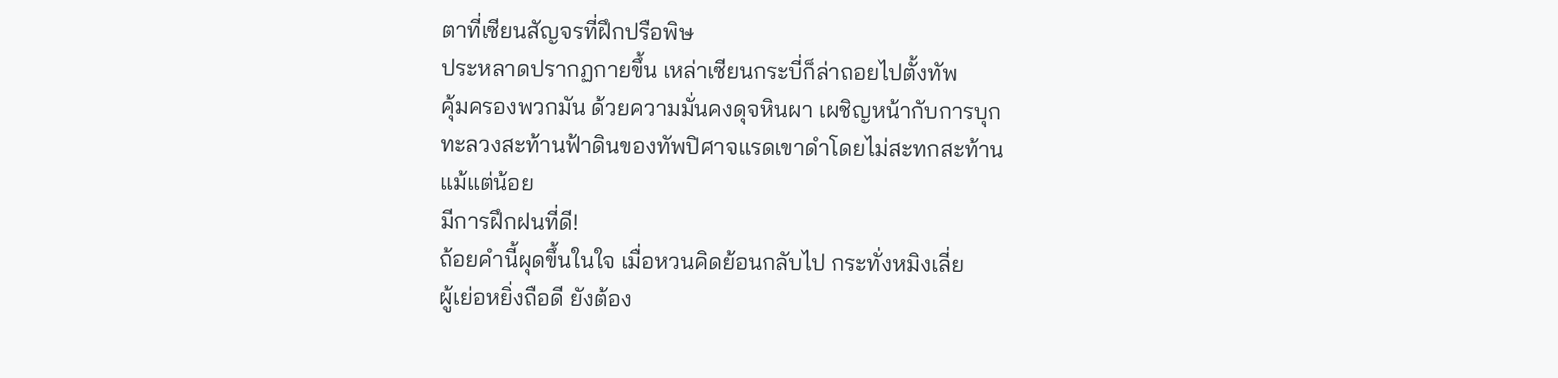ตาที่เซียนสัญจรที่ฝึกปรือพิษ
ประหลาดปรากฏกายขึ้น เหล่าเซียนกระบี่ก็ล่าถอยไปตั้งทัพ
คุ้มครองพวกมัน ด้วยความมั่นคงดุจหินผา เผชิญหน้ากับการบุก
ทะลวงสะท้านฟ้าดินของทัพปิศาจแรดเขาดำโดยไม่สะทกสะท้าน
แม้แต่น้อย
มีการฝึกฝนที่ดี!
ถ้อยคำนี้ผุดขึ้นในใจ เมื่อหวนคิดย้อนกลับไป กระทั่งหมิงเลี่ย
ผู้เย่อหยิ่งถือดี ยังต้อง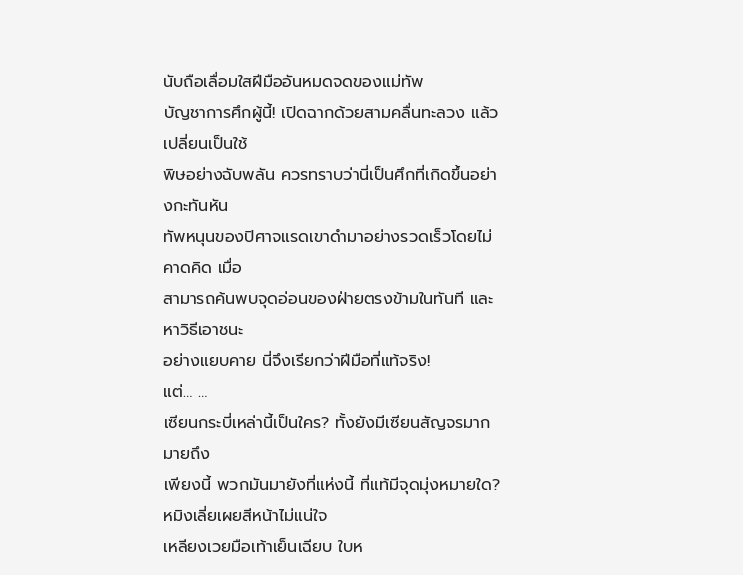นับถือเลื่อมใสฝีมืออันหมดจดของแม่ทัพ
บัญชาการศึกผู้นี้! เปิดฉากด้วยสามคลื่นทะลวง แล้วเปลี่ยนเป็นใช้
พิษอย่างฉับพลัน ควรทราบว่านี่เป็นศึกที่เกิดขึ้นอย่างกะทันหัน
ทัพหนุนของปิศาจแรดเขาดำมาอย่างรวดเร็วโดยไม่คาดคิด เมื่อ
สามารถค้นพบจุดอ่อนของฝ่ายตรงข้ามในทันที และหาวิธีเอาชนะ
อย่างแยบคาย นี่จึงเรียกว่าฝีมือที่แท้จริง!
แต่… …
เซียนกระบี่เหล่านี้เป็นใคร? ทั้งยังมีเซียนสัญจรมากมายถึง
เพียงนี้ พวกมันมายังที่แห่งนี้ ที่แท้มีจุดมุ่งหมายใด?
หมิงเลี่ยเผยสีหน้าไม่แน่ใจ
เหลียงเวยมือเท้าเย็นเฉียบ ใบห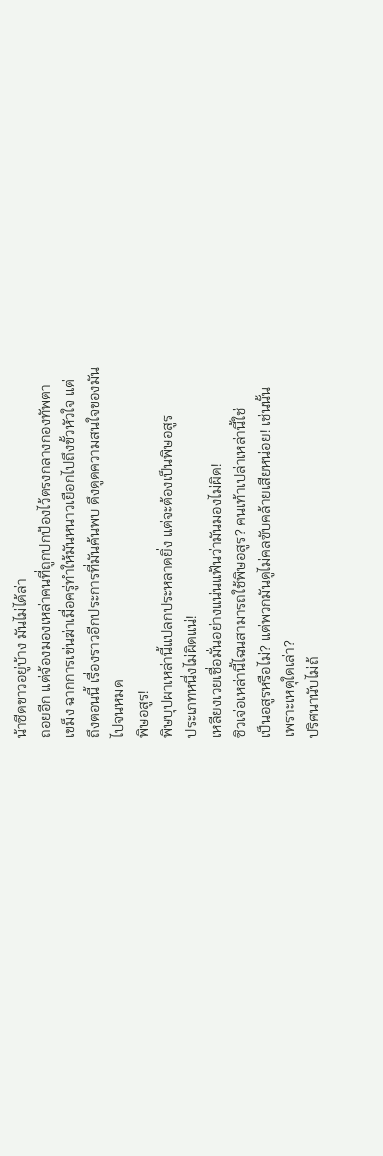น้าซีดขาวอยู่บ้าง มันไม่ได้ล่า
ถอยอีก แต่จ้องมองเหล่าคนที่ถูกปกป้องไว้ตรงกลางกองทัพตา
เขม็ง ฉากการเข่นฆ่าเมื่อครู่ทำให้มันหนาวเยือกไปถึงขั้วหัวใจ แต่
ถึงตอนนี้ เรื่องราวอีกประการที่มันค้นพบ ดึงดูดความสนใจของมัน
ไปจนหมด
พิษอสูร!
พิษบุปผาเหล่านี้แปลกประหลาดยิ่ง แต่จะต้องเป็นพิษอสูร
ประเภทหนึ่งไม่ผิดแน่!
เหลียงเวยเชื่อมั่นอย่างแน่นแฟ้นว่ามันมองไม่ผิด!
ซิวเจ่อเหล่านี้ไฉนสามารถใช้พิษอสูร? คนเท้าเปล่าเหล่านี้ใช่
เป็นอสูรหรือไม่? แต่พวกมันดูไม่คลฃับคล้ายเสียหน่อย! เช่นนั้น
เพราะเหตุใดเล่า?
ปริศนานับไม่ถ้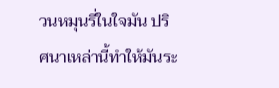วนหมุนรี่ในใจมัน ปริศนาเหล่านี้ทำให้มันระ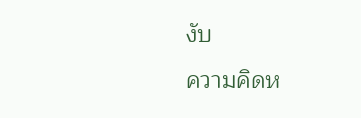งับ
ความคิดห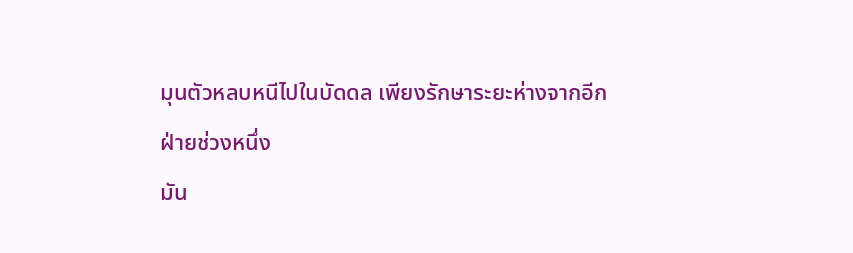มุนตัวหลบหนีไปในบัดดล เพียงรักษาระยะห่างจากอีก
ฝ่ายช่วงหนึ่ง
มัน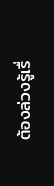ต้องล่วงรู้เรื่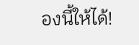องนี้ให้ได้!